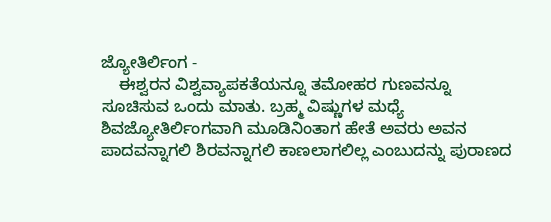ಜ್ಯೋತಿರ್ಲಿಂಗ -
    ಈಶ್ವರನ ವಿಶ್ವವ್ಯಾಪಕತೆಯನ್ನೂ ತಮೋಹರ ಗುಣವನ್ನೂ ಸೂಚಿಸುವ ಒಂದು ಮಾತು. ಬ್ರಹ್ಮ ವಿಷ್ಣುಗಳ ಮಧ್ಯೆ ಶಿವಜ್ಯೋತಿರ್ಲಿಂಗವಾಗಿ ಮೂಡಿನಿಂತಾಗ ಹೇತೆ ಅವರು ಅವನ ಪಾದವನ್ನಾಗಲಿ ಶಿರವನ್ನಾಗಲಿ ಕಾಣಲಾಗಲಿಲ್ಲ ಎಂಬುದನ್ನು ಪುರಾಣದ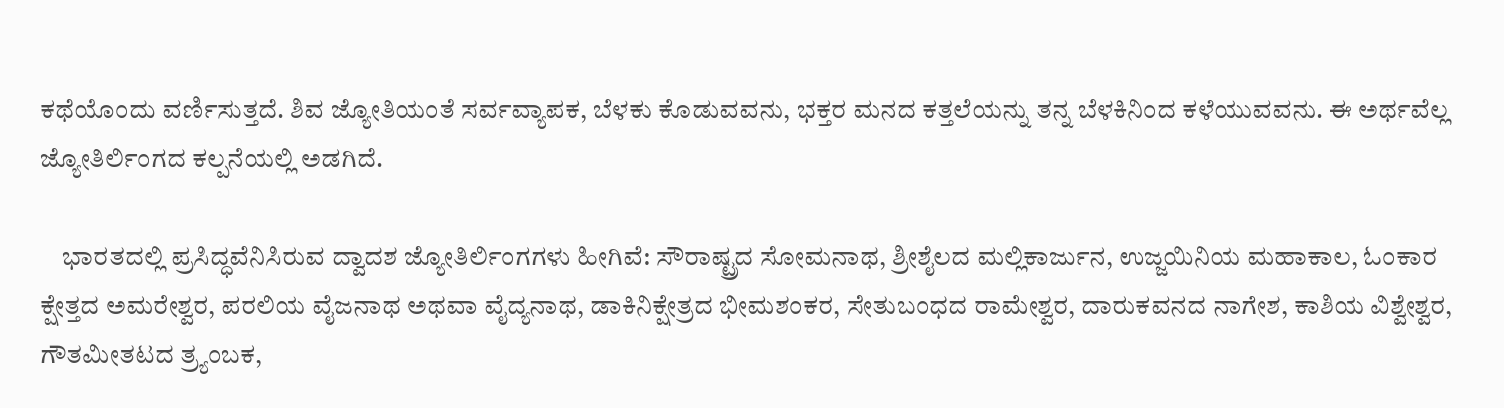ಕಥೆಯೊಂದು ವರ್ಣಿಸುತ್ತದೆ. ಶಿವ ಜ್ಯೋತಿಯಂತೆ ಸರ್ವವ್ಯಾಪಕ, ಬೆಳಕು ಕೊಡುವವನು, ಭಕ್ತರ ಮನದ ಕತ್ತಲೆಯನ್ನು ತನ್ನ ಬೆಳಕಿನಿಂದ ಕಳೆಯುವವನು. ಈ ಅರ್ಥವೆಲ್ಲ ಜ್ಯೋತಿರ್ಲಿಂಗದ ಕಲ್ಪನೆಯಲ್ಲಿ ಅಡಗಿದೆ.

    ಭಾರತದಲ್ಲಿ ಪ್ರಸಿದ್ಧವೆನಿಸಿರುವ ದ್ವಾದಶ ಜ್ಯೋತಿರ್ಲಿಂಗಗಳು ಹೀಗಿವೆ: ಸೌರಾಷ್ಟ್ರದ ಸೋಮನಾಥ, ಶ್ರೀಶೈಲದ ಮಲ್ಲಿಕಾರ್ಜುನ, ಉಜ್ಜಯಿನಿಯ ಮಹಾಕಾಲ, ಓಂಕಾರ ಕ್ಷೇತ್ತದ ಅಮರೇಶ್ವರ, ಪರಲಿಯ ವೈಜನಾಥ ಅಥವಾ ವೈದ್ಯನಾಥ, ಡಾಕಿನಿಕ್ಷೇತ್ರದ ಭೀಮಶಂಕರ, ಸೇತುಬಂಧದ ರಾಮೇಶ್ವರ, ದಾರುಕವನದ ನಾಗೇಶ, ಕಾಶಿಯ ವಿಶ್ವೇಶ್ವರ, ಗೌತಮೀತಟದ ತ್ರ್ಯಂಬಕ,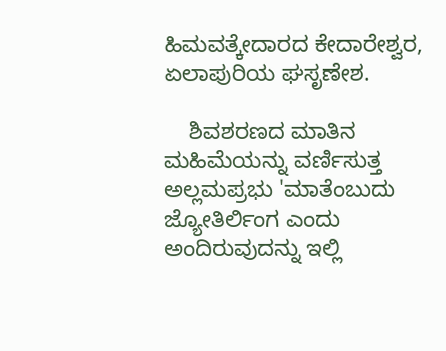ಹಿಮವತ್ಕೇದಾರದ ಕೇದಾರೇಶ್ವರ, ಏಲಾಪುರಿಯ ಘಸೃಣೇಶ.

    ಶಿವಶರಣದ ಮಾತಿನ ಮಹಿಮೆಯನ್ನು ವರ್ಣಿಸುತ್ತ ಅಲ್ಲಮಪ್ರಭು 'ಮಾತೆಂಬುದು ಜ್ಯೋತಿರ್ಲಿಂಗ ಎಂದು ಅಂದಿರುವುದನ್ನು ಇಲ್ಲಿ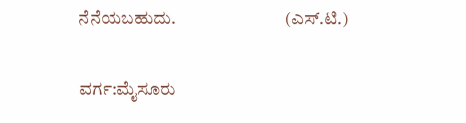ನೆನೆಯಬಹುದು.                               (ಎಸ್.ಟಿ.)

ವರ್ಗ:ಮೈಸೂರು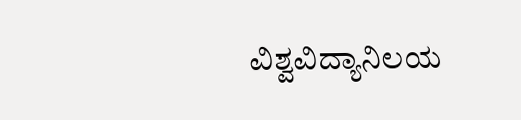ವಿಶ್ವವಿದ್ಯಾನಿಲಯ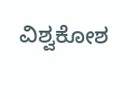ವಿಶ್ವಕೋಶ